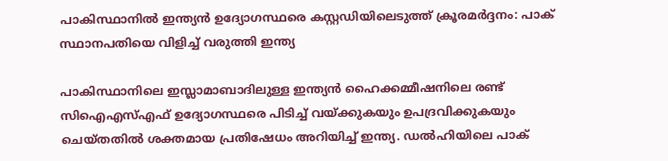പാകിസ്ഥാനില്‍ ഇന്ത്യന്‍ ഉദ്യോഗസ്ഥരെ കസ്റ്റഡിയിലെടുത്ത് ക്രൂരമര്‍ദ്ദനം: പാക് സ്ഥാനപതിയെ വിളിച്ച് വരുത്തി ഇന്ത്യ

പാകിസ്ഥാനിലെ ഇസ്ലാമാബാദിലുള്ള ഇന്ത്യന്‍ ഹൈക്കമ്മീഷനിലെ രണ്ട് സിഐഎസ്എഫ് ഉദ്യോഗസ്ഥരെ പിടിച്ച് വയ്ക്കുകയും ഉപദ്രവിക്കുകയും ചെയ്തതില്‍ ശക്തമായ പ്രതിഷേധം അറിയിച്ച് ഇന്ത്യ. ഡല്‍ഹിയിലെ പാക്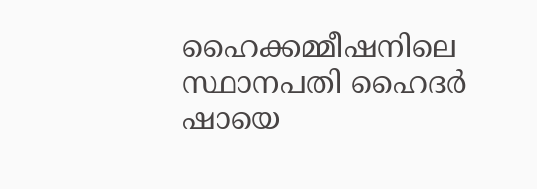ഹൈക്കമ്മീഷനിലെ സ്ഥാനപതി ഹൈദര്‍ ഷായെ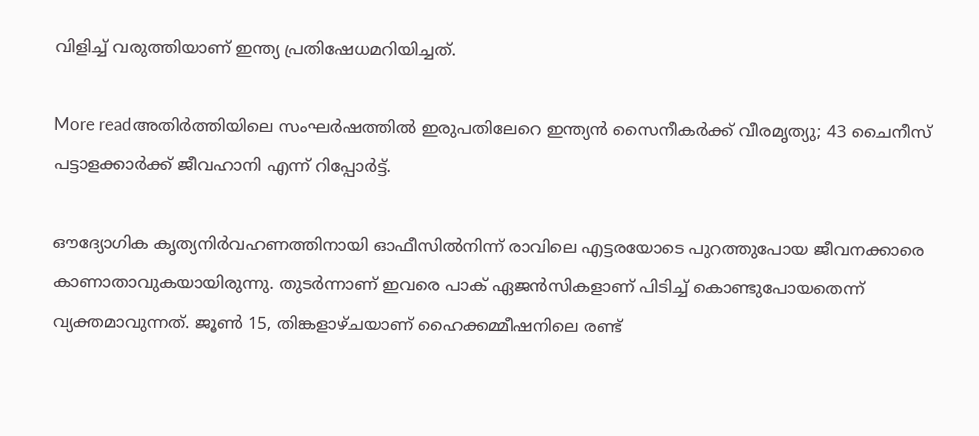വിളിച്ച് വരുത്തിയാണ് ഇന്ത്യ പ്രതിഷേധമറിയിച്ചത്.

More readഅതിര്‍ത്തിയിലെ സംഘര്‍ഷത്തില്‍ ഇരുപതിലേറെ ഇന്ത്യന്‍ സൈനീകര്‍ക്ക് വീരമൃത്യു; 43 ചൈനീസ് പട്ടാളക്കാര്‍ക്ക് ജീവഹാനി എന്ന് റിപ്പോര്‍ട്ട്‌.

ഔദ്യോഗിക കൃത്യനിര്‍വഹണത്തിനായി ഓഫീസില്‍നിന്ന് രാവിലെ എട്ടരയോടെ പുറത്തുപോയ ജീവനക്കാരെ കാണാതാവുകയായിരുന്നു. തുടര്‍ന്നാണ് ഇവരെ പാക് ഏജന്‍സികളാണ് പിടിച്ച് കൊണ്ടുപോയതെന്ന് വ്യക്തമാവുന്നത്. ജൂണ്‍ 15, തിങ്കളാഴ്ചയാണ് ഹൈക്കമ്മീഷനിലെ രണ്ട്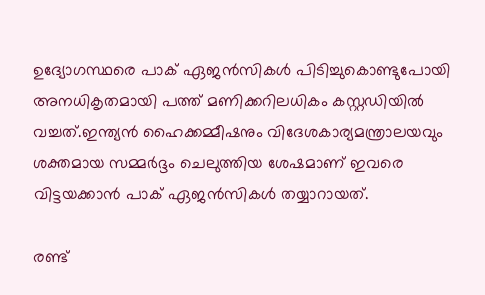ഉദ്യോഗസ്ഥരെ പാക് ഏജന്‍സികള്‍ പിടിച്ചുകൊണ്ടുപോയി അനധികൃതമായി പത്ത് മണിക്കറിലധികം കസ്റ്റഡിയില്‍ വച്ചത്.ഇന്ത്യന്‍ ഹൈക്കമ്മീഷനും വിദേശകാര്യമന്ത്രാലയവും ശക്തമായ സമ്മര്‍ദ്ദം ചെലുത്തിയ ശേഷമാണ് ഇവരെ വിട്ടയക്കാന്‍ പാക് ഏജന്‍സികള്‍ തയ്യാറായത്.

രണ്ട്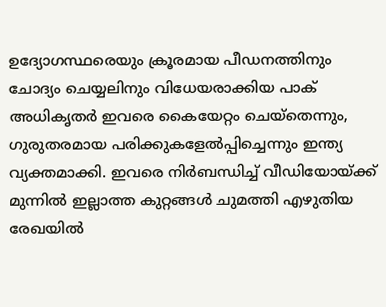ഉദ്യോഗസ്ഥരെയും ക്രൂരമായ പീഡനത്തിനും ചോദ്യം ചെയ്യലിനും വിധേയരാക്കിയ പാക് അധികൃതര്‍ ഇവരെ കൈയേറ്റം ചെയ്‌തെന്നും, ഗുരുതരമായ പരിക്കുകളേല്‍പ്പിച്ചെന്നും ഇന്ത്യ വ്യക്തമാക്കി. ഇവരെ നിര്‍ബന്ധിച്ച് വീഡിയോയ്ക്ക് മുന്നില്‍ ഇല്ലാത്ത കുറ്റങ്ങള്‍ ചുമത്തി എഴുതിയ രേഖയില്‍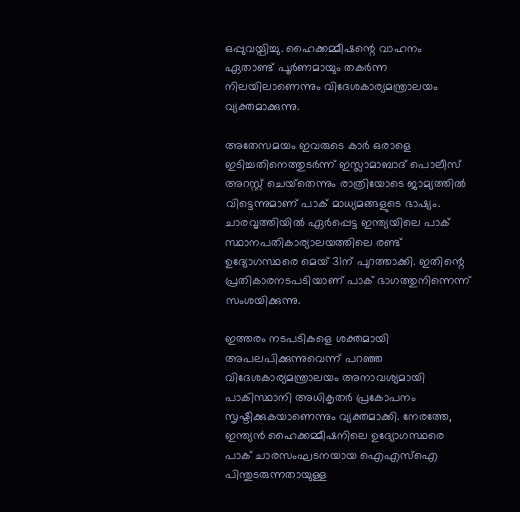ഒപ്പുവയ്പിച്ചു. ഹൈക്കമ്മീഷന്റെ വാഹനം ഏതാണ്ട് പൂര്‍ണമായും തകര്‍ന്ന നിലയിലാണെന്നും വിദേശകാര്യമന്ത്രാലയം വ്യക്തമാക്കുന്നു.

അതേസമയം ഇവരുടെ കാര്‍ ഒരാളെ ഇടിച്ചതിനെത്തുടര്‍ന്ന് ഇസ്ലാമാബാദ് പൊലീസ് അറസ്റ്റ് ചെയ്‌തെന്നും രാത്രിയോടെ ജാമ്യത്തില്‍ വിട്ടെന്നുമാണ് പാക് മാധ്യമങ്ങളുടെ ഭാഷ്യം. ചാരവൃത്തിയില്‍ ഏര്‍പ്പെട്ട ഇന്ത്യയിലെ പാക് സ്ഥാനപതികാര്യാലയത്തിലെ രണ്ട് ഉദ്യോഗസ്ഥരെ മെയ് 31ന് പുറത്താക്കി. ഇതിന്റെ പ്രതികാരനടപടിയാണ് പാക് ഭാഗത്തുനിന്നെന്ന് സംശയിക്കുന്നു.

ഇത്തരം നടപടികളെ ശക്തമായി അപലപിക്കുന്നുവെന്ന് പറഞ്ഞ വിദേശകാര്യമന്ത്രാലയം അനാവശ്യമായി പാകിസ്ഥാനി അധികൃതര്‍ പ്രകോപനം സൃഷ്ടിക്കുകയാണെന്നും വ്യക്തമാക്കി. നേരത്തേ, ഇന്ത്യന്‍ ഹൈക്കമ്മീഷനിലെ ഉദ്യോഗസ്ഥരെ പാക് ചാരസംഘടനയായ ഐഎസ്‌ഐ പിന്തുടരുന്നതായുള്ള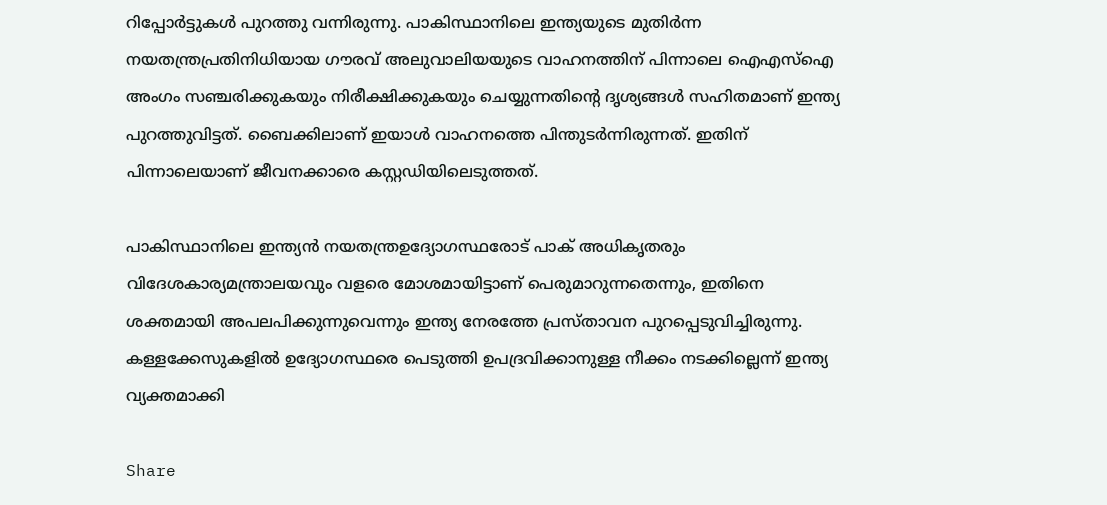റിപ്പോര്‍ട്ടുകള്‍ പുറത്തു വന്നിരുന്നു. പാകിസ്ഥാനിലെ ഇന്ത്യയുടെ മുതിര്‍ന്ന നയതന്ത്രപ്രതിനിധിയായ ഗൗരവ് അലുവാലിയയുടെ വാഹനത്തിന് പിന്നാലെ ഐഎസ്‌ഐ അംഗം സഞ്ചരിക്കുകയും നിരീക്ഷിക്കുകയും ചെയ്യുന്നതിന്റെ ദൃശ്യങ്ങള്‍ സഹിതമാണ് ഇന്ത്യ പുറത്തുവിട്ടത്. ബൈക്കിലാണ് ഇയാള്‍ വാഹനത്തെ പിന്തുടര്‍ന്നിരുന്നത്. ഇതിന് പിന്നാലെയാണ് ജീവനക്കാരെ കസ്റ്റഡിയിലെടുത്തത്.

പാകിസ്ഥാനിലെ ഇന്ത്യന്‍ നയതന്ത്രഉദ്യോഗസ്ഥരോട് പാക് അധികൃതരും വിദേശകാര്യമന്ത്രാലയവും വളരെ മോശമായിട്ടാണ് പെരുമാറുന്നതെന്നും, ഇതിനെ ശക്തമായി അപലപിക്കുന്നുവെന്നും ഇന്ത്യ നേരത്തേ പ്രസ്താവന പുറപ്പെടുവിച്ചിരുന്നു. കള്ളക്കേസുകളില്‍ ഉദ്യോഗസ്ഥരെ പെടുത്തി ഉപദ്രവിക്കാനുള്ള നീക്കം നടക്കില്ലെന്ന് ഇന്ത്യ വ്യക്തമാക്കി

Share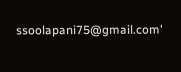ssoolapani75@gmail.com'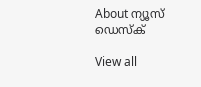About ന്യൂസ് ഡെസ്ക്

View all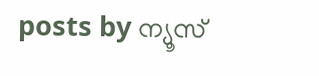posts by ന്യൂസ്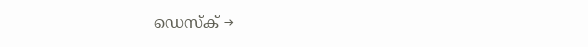ഡെസ്ക് →